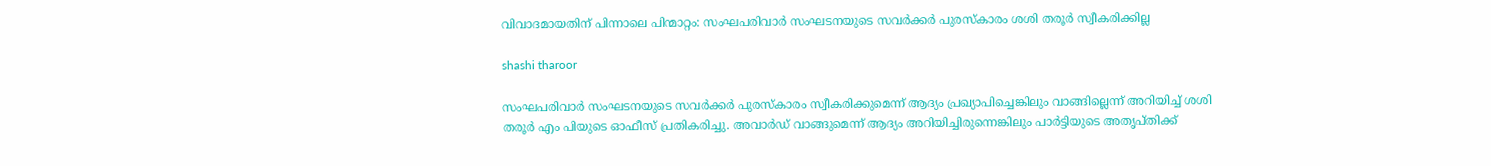വിവാദമായതിന് പിന്നാലെ പിന്മാറ്റം: സംഘപരിവാര്‍ സംഘടനയുടെ സവര്‍ക്കര്‍ പുരസ്കാരം ശശി തരൂര്‍ സ്വീകരിക്കില്ല

shashi tharoor

സംഘപരിവാര്‍ സംഘടനയുടെ സവര്‍ക്കര്‍ പുരസ്കാരം സ്വീകരിക്കുമെന്ന് ആദ്യം പ്രഖ്യാപിച്ചെങ്കിലും വാങ്ങില്ലെന്ന് അറിയിച്ച് ശശി തരൂര്‍ എം പിയുടെ ഓഫീസ് പ്രതികരിച്ചു. അവാര്‍ഡ് വാങ്ങുമെന്ന് ആദ്യം അറിയിച്ചിരുന്നെങ്കിലും പാര്‍ട്ടിയുടെ അതൃപ്തിക്ക്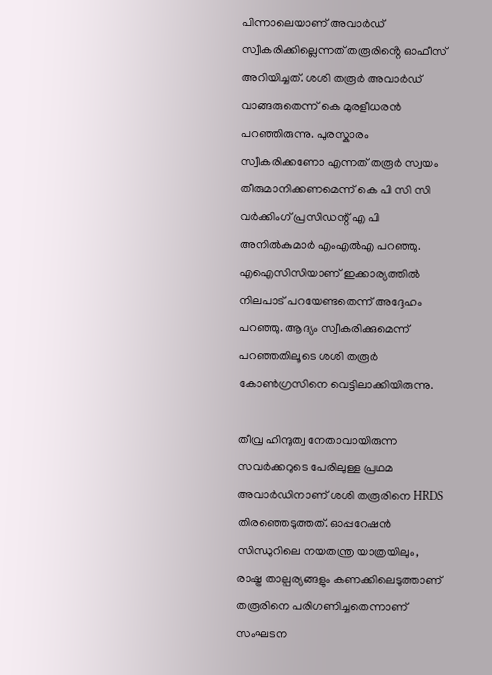പിന്നാലെയാണ് അവാര്‍ഡ് സ്വീകരിക്കില്ലെന്നത് തരൂരിൻ്റെ ഓഫീസ് അറിയിച്ചത്. ശശി തരൂര്‍ അവാര്‍ഡ് വാങ്ങരുതെന്ന് കെ മുര‍ളീധരൻ പറഞ്ഞിരുന്നു. പുരസ്കാരം സ്വീകരിക്കണോ എന്നത് തരൂർ സ്വയം തീരുമാനിക്കണമെന്ന് കെ പി സി സി വർക്കിംഗ് പ്രസിഡന്റ് എ പി അനിൽകുമാർ എംഎൽഎ പറഞ്ഞു. എഐസിസിയാണ് ഇക്കാര്യത്തില്‍ നിലപാട് പറയേണ്ടതെന്ന് അദ്ദേഹം പറഞ്ഞു. ആദ്യം സ്വീകരിക്കുമെന്ന് പറഞ്ഞതിലൂടെ ശശി തരൂര്‍ കോണ്‍ഗ്രസിനെ വെട്ടിലാക്കിയിരുന്നു.

തീവ്ര ഹിന്ദുത്വ നേതാവായിരുന്ന സവർക്കറുടെ പേരിലുള്ള പ്രഥമ അവാർഡിനാണ് ശശി തരൂരിനെ HRDS തിരഞ്ഞെടുത്തത്. ഓപ്പറേഷൻ സിന്ധുറിലെ നയതന്ത്ര യാത്രയിലും, രാഷ്ട്ര താല്പര്യങ്ങളും കണക്കിലെടുത്താണ് തരൂരിനെ പരിഗണിച്ചതെന്നാണ് സംഘടന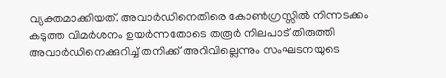വ്യക്തമാക്കിയത്. അവാർഡിനെതിരെ കോൺഗ്രസ്സിൽ നിന്നടക്കം കടുത്ത വിമർശനം ഉയർന്നതോടെ തരൂർ നിലപാട് തിരുത്തി അവാർഡിനെക്കുറിച്ച് തനിക്ക് അറിവില്ലെന്നും സംഘടനയുടെ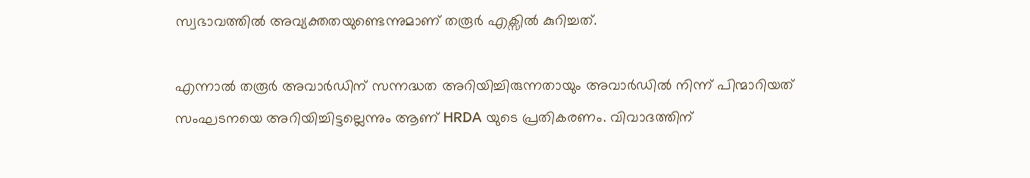സ്വഭാവത്തിൽ അവ്യക്തതയുണ്ടെന്നുമാണ് തരൂർ എക്സിൽ കുറിച്ചത്.

എന്നാൽ തരൂർ അവാർഡിന് സന്നദ്ധത അറിയിച്ചിരുന്നതായും അവാർഡിൽ നിന്ന് പിന്മാറിയത് സംഘടനയെ അറിയിച്ചിട്ടല്ലെന്നും ആണ് HRDA യുടെ പ്രതികരണം. വിവാദത്തിന്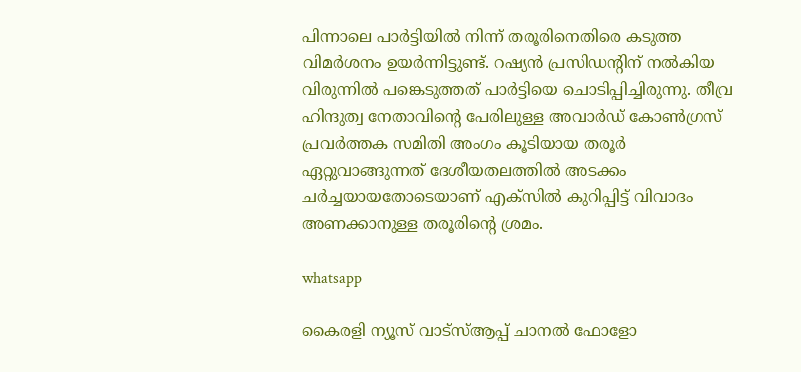പിന്നാലെ പാർട്ടിയിൽ നിന്ന് തരൂരിനെതിരെ കടുത്ത വിമർശനം ഉയർന്നിട്ടുണ്ട്. റഷ്യൻ പ്രസിഡന്റിന് നൽകിയ വിരുന്നിൽ പങ്കെടുത്തത് പാർട്ടിയെ ചൊടിപ്പിച്ചിരുന്നു. തീവ്ര ഹിന്ദുത്വ നേതാവിന്റെ പേരിലുള്ള അവാർഡ് കോൺഗ്രസ് പ്രവർത്തക സമിതി അംഗം കൂടിയായ തരൂർ ഏറ്റുവാങ്ങുന്നത് ദേശീയതലത്തിൽ അടക്കം ചർച്ചയായതോടെയാണ് എക്സിൽ കുറിപ്പിട്ട് വിവാദം അണക്കാനുള്ള തരൂരിന്റെ ശ്രമം.

whatsapp

കൈരളി ന്യൂസ് വാട്‌സ്ആപ്പ് ചാനല്‍ ഫോളോ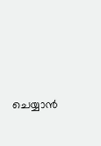ചെയ്യാന്‍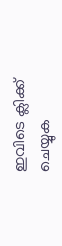ഇവിടെ ക്ലിക്ക് ചെയ്യുക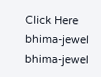Click Here
bhima-jewel
bhima-jewel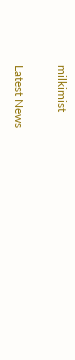milkimist

Latest News